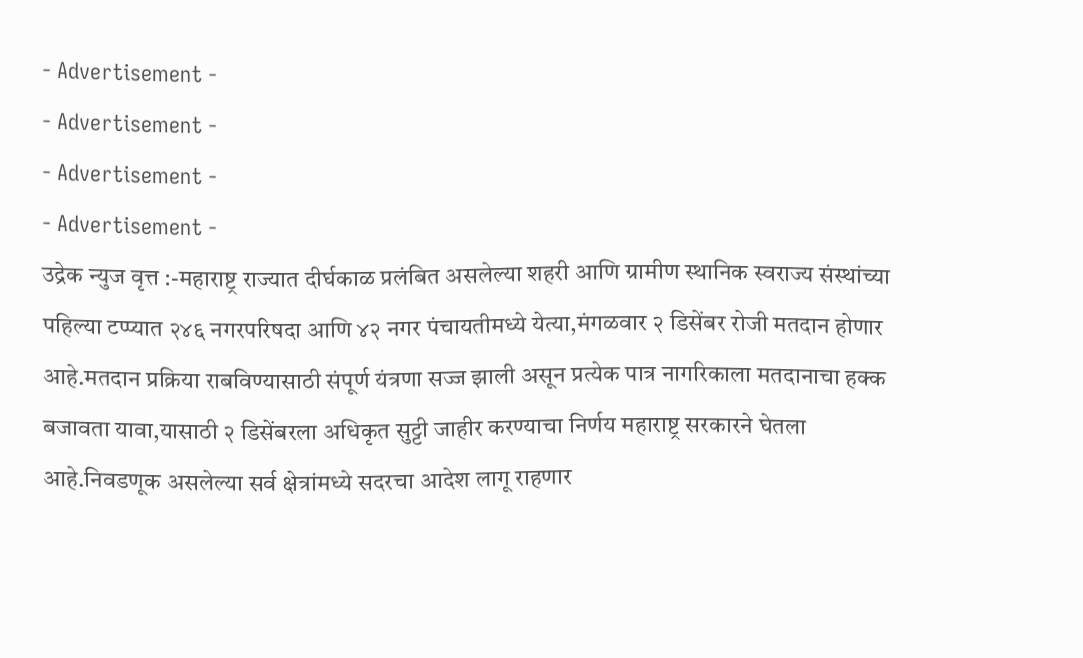- Advertisement -
- Advertisement -
- Advertisement -
- Advertisement -
उद्रेक न्युज वृत्त :-महाराष्ट्र राज्यात दीर्घकाळ प्रलंबित असलेल्या शहरी आणि ग्रामीण स्थानिक स्वराज्य संस्थांच्या पहिल्या टप्प्यात २४६ नगरपरिषदा आणि ४२ नगर पंचायतीमध्ये येत्या,मंगळवार २ डिसेंबर रोजी मतदान होणार आहे.मतदान प्रक्रिया राबविण्यासाठी संपूर्ण यंत्रणा सज्ज झाली असून प्रत्येक पात्र नागरिकाला मतदानाचा हक्क बजावता यावा,यासाठी २ डिसेंबरला अधिकृत सुट्टी जाहीर करण्याचा निर्णय महाराष्ट्र सरकारने घेतला आहे.निवडणूक असलेल्या सर्व क्षेत्रांमध्ये सदरचा आदेश लागू राहणार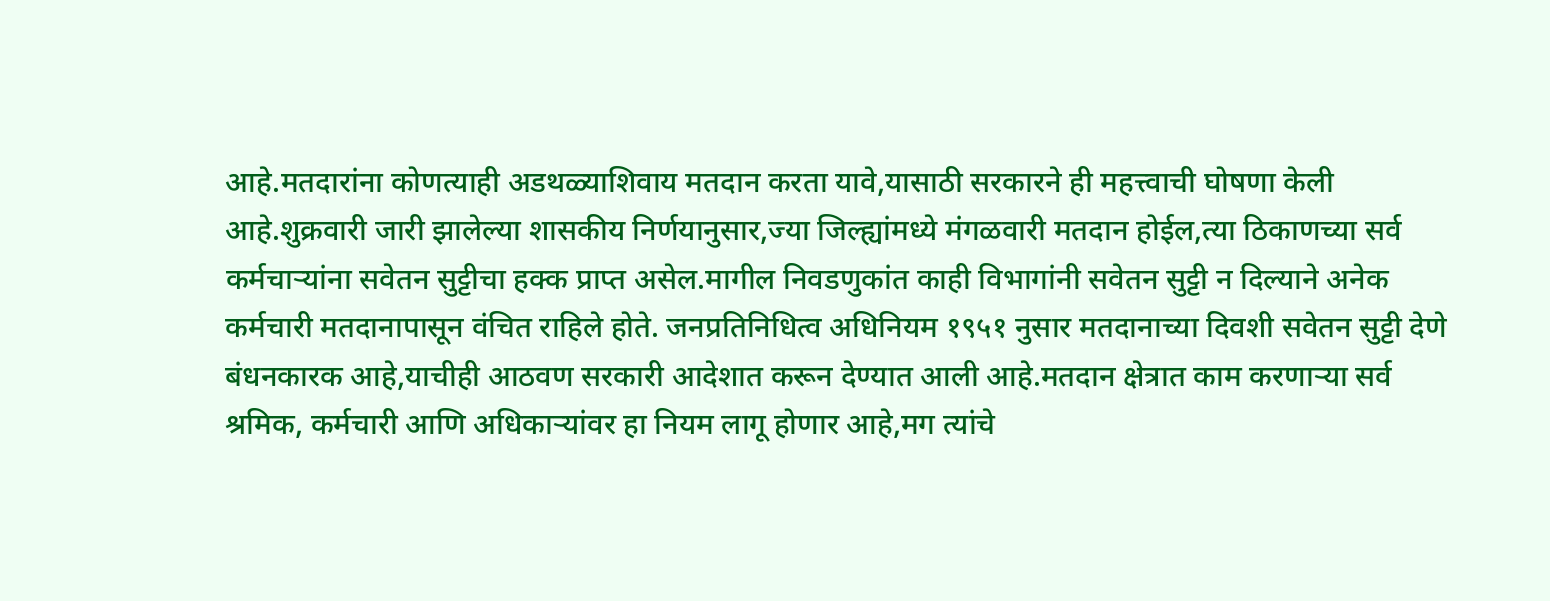आहे.मतदारांना कोणत्याही अडथळ्याशिवाय मतदान करता यावे,यासाठी सरकारने ही महत्त्वाची घोषणा केली आहे.शुक्रवारी जारी झालेल्या शासकीय निर्णयानुसार,ज्या जिल्ह्यांमध्ये मंगळवारी मतदान होईल,त्या ठिकाणच्या सर्व कर्मचाऱ्यांना सवेतन सुट्टीचा हक्क प्राप्त असेल.मागील निवडणुकांत काही विभागांनी सवेतन सुट्टी न दिल्याने अनेक कर्मचारी मतदानापासून वंचित राहिले होते. जनप्रतिनिधित्व अधिनियम १९५१ नुसार मतदानाच्या दिवशी सवेतन सुट्टी देणे बंधनकारक आहे,याचीही आठवण सरकारी आदेशात करून देण्यात आली आहे.मतदान क्षेत्रात काम करणाऱ्या सर्व श्रमिक, कर्मचारी आणि अधिकाऱ्यांवर हा नियम लागू होणार आहे,मग त्यांचे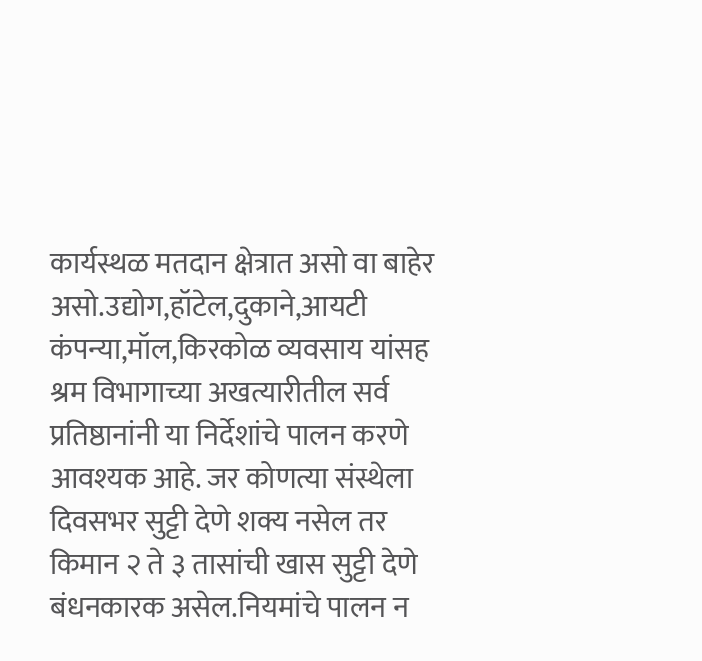कार्यस्थळ मतदान क्षेत्रात असो वा बाहेर असो.उद्योग,हॉटेल,दुकाने,आयटी कंपन्या,मॉल,किरकोळ व्यवसाय यांसह श्रम विभागाच्या अखत्यारीतील सर्व प्रतिष्ठानांनी या निर्देशांचे पालन करणे आवश्यक आहे. जर कोणत्या संस्थेला दिवसभर सुट्टी देणे शक्य नसेल तर किमान २ ते ३ तासांची खास सुट्टी देणे बंधनकारक असेल.नियमांचे पालन न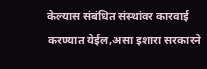केल्यास संबंधित संस्थांवर कारवाई करण्यात येईल,असा इशारा सरकारने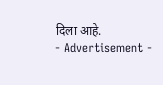दिला आहे.
- Advertisement -